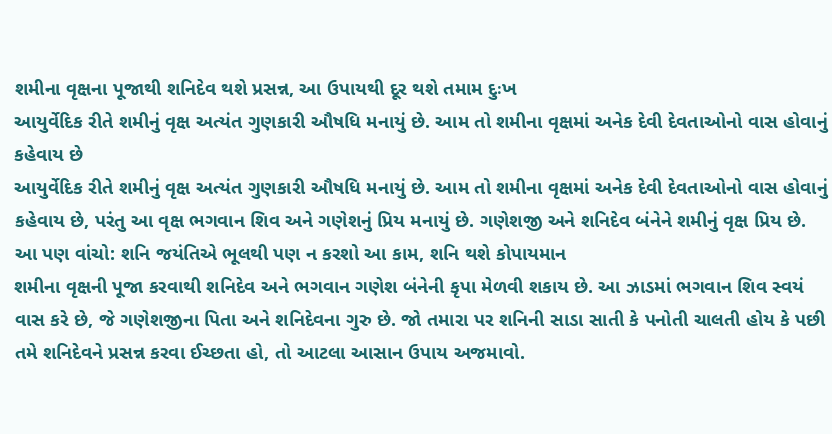શમીના વૃક્ષના પૂજાથી શનિદેવ થશે પ્રસન્ન, આ ઉપાયથી દૂર થશે તમામ દુઃખ
આયુર્વેદિક રીતે શમીનું વૃક્ષ અત્યંત ગુણકારી ઔષધિ મનાયું છે. આમ તો શમીના વૃક્ષમાં અનેક દેવી દેવતાઓનો વાસ હોવાનું કહેવાય છે
આયુર્વેદિક રીતે શમીનું વૃક્ષ અત્યંત ગુણકારી ઔષધિ મનાયું છે. આમ તો શમીના વૃક્ષમાં અનેક દેવી દેવતાઓનો વાસ હોવાનું કહેવાય છે, પરંતુ આ વૃક્ષ ભગવાન શિવ અને ગણેશનું પ્રિય મનાયું છે. ગણેશજી અને શનિદેવ બંનેને શમીનું વૃક્ષ પ્રિય છે.
આ પણ વાંચો: શનિ જયંતિએ ભૂલથી પણ ન કરશો આ કામ, શનિ થશે કોપાયમાન
શમીના વૃક્ષની પૂજા કરવાથી શનિદેવ અને ભગવાન ગણેશ બંનેની કૃપા મેળવી શકાય છે. આ ઝાડમાં ભગવાન શિવ સ્વયં વાસ કરે છે, જે ગણેશજીના પિતા અને શનિદેવના ગુરુ છે. જો તમારા પર શનિની સાડા સાતી કે પનોતી ચાલતી હોય કે પછી તમે શનિદેવને પ્રસન્ન કરવા ઈચ્છતા હો, તો આટલા આસાન ઉપાય અજમાવો.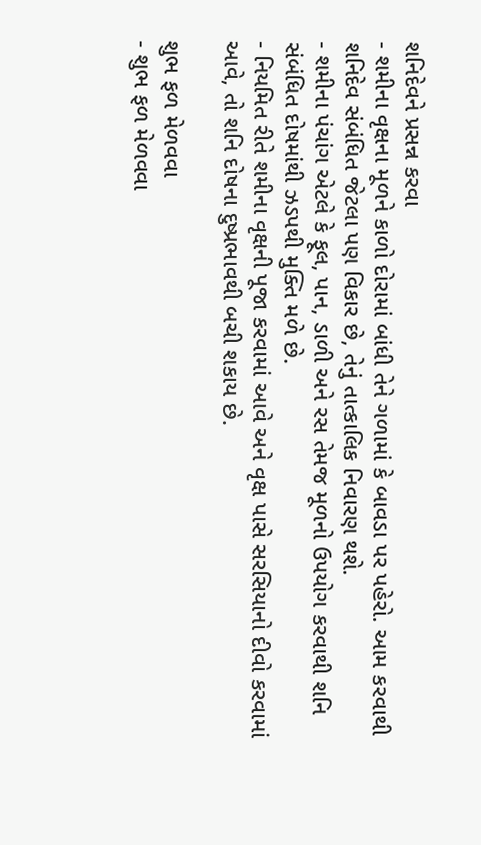શનિદેવને પ્રસન્ન કરવા
- શમીના વૃક્ષના મૂળને કાળો દોરામાં બાંધી તેને ગળામાં કે બાવડા પર પહેરો. આમ કરવાથી શનિદેવ સંબંધિત જેટલા પણ વિકાર છે, તેનું તાત્કાલિક નિવારણ થશે.
- શમીના પંચાંગ એટલે કે ફૂલ, પાન, ડાળી અને રસ તેમજ મૂળનો ઉપયોગ કરવાથી શનિ સંબંધિત દોષમાંથી ઝડપથી મુક્તિ મળે છે.
- નિયમિત રીતે શમીના વૃક્ષની પૂજા કરવામાં આવે અને વૃક્ષ પાસે સરસિયાનો દીવો કરવામાં આવે, તો શનિ દોષના દુષ્પ્રભાવથી બચી શકાય છે.

શુભ ફળ મેળવવા
- શુભ ફળ મેળવવા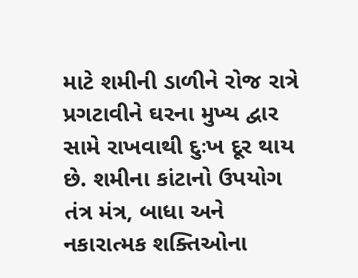માટે શમીની ડાળીને રોજ રાત્રે પ્રગટાવીને ઘરના મુખ્ય દ્વાર સામે રાખવાથી દુઃખ દૂર થાય છે. શમીના કાંટાનો ઉપયોગ તંત્ર મંત્ર, બાધા અને નકારાત્મક શક્તિઓના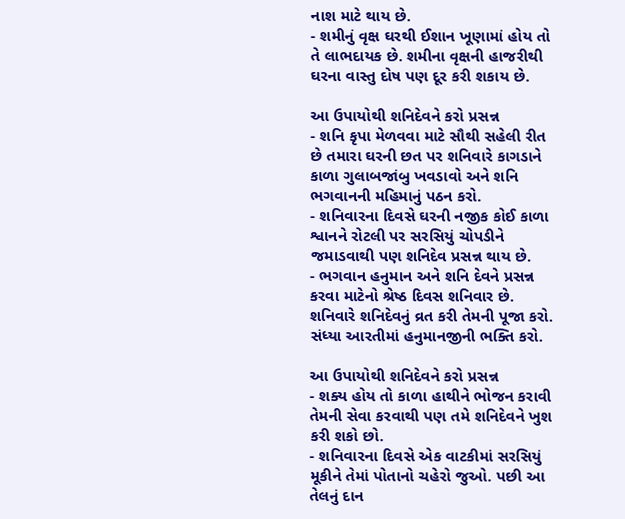નાશ માટે થાય છે.
- શમીનું વૃક્ષ ઘરથી ઈશાન ખૂણામાં હોય તો તે લાભદાયક છે. શમીના વૃક્ષની હાજરીથી ઘરના વાસ્તુ દોષ પણ દૂર કરી શકાય છે.

આ ઉપાયોથી શનિદેવને કરો પ્રસન્ન
- શનિ કૃપા મેળવવા માટે સૌથી સહેલી રીત છે તમારા ઘરની છત પર શનિવારે કાગડાને કાળા ગુલાબજાંબુ ખવડાવો અને શનિ ભગવાનની મહિમાનું પઠન કરો.
- શનિવારના દિવસે ઘરની નજીક કોઈ કાળા શ્વાનને રોટલી પર સરસિયું ચોપડીને જમાડવાથી પણ શનિદેવ પ્રસન્ન થાય છે.
- ભગવાન હનુમાન અને શનિ દેવને પ્રસન્ન કરવા માટેનો શ્રેષ્ઠ દિવસ શનિવાર છે. શનિવારે શનિદેવનું વ્રત કરી તેમની પૂજા કરો. સંધ્યા આરતીમાં હનુમાનજીની ભક્તિ કરો.

આ ઉપાયોથી શનિદેવને કરો પ્રસન્ન
- શક્ય હોય તો કાળા હાથીને ભોજન કરાવી તેમની સેવા કરવાથી પણ તમે શનિદેવને ખુશ કરી શકો છો.
- શનિવારના દિવસે એક વાટકીમાં સરસિયું મૂકીને તેમાં પોતાનો ચહેરો જુઓ. પછી આ તેલનું દાન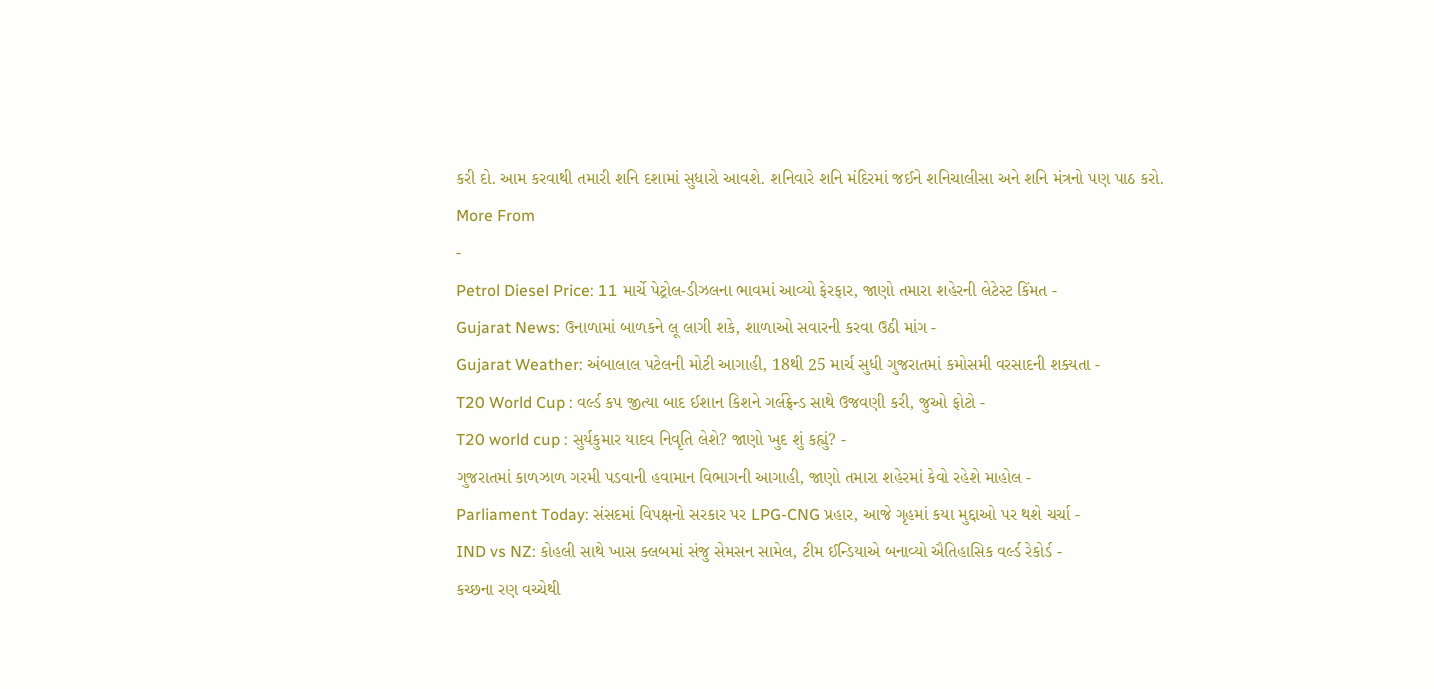કરી દો. આમ કરવાથી તમારી શનિ દશામાં સુધારો આવશે. શનિવારે શનિ મંદિરમાં જઈને શનિચાલીસા અને શનિ મંત્રનો પણ પાઠ કરો.
More From
-
Petrol Diesel Price: 11 માર્ચે પેટ્રોલ-ડીઝલના ભાવમાં આવ્યો ફેરફાર, જાણો તમારા શહેરની લેટેસ્ટ કિંમત -
Gujarat News: ઉનાળામાં બાળકને લૂ લાગી શકે, શાળાઓ સવારની કરવા ઉઠી માંગ -
Gujarat Weather: અંબાલાલ પટેલની મોટી આગાહી, 18થી 25 માર્ચ સુધી ગુજરાતમાં કમોસમી વરસાદની શક્યતા -
T20 World Cup : વર્લ્ડ કપ જીત્યા બાદ ઈશાન કિશને ગર્લફ્રેન્ડ સાથે ઉજવણી કરી, જુઓ ફોટો -
T20 world cup : સુર્યકુમાર યાદવ નિવૃતિ લેશે? જાણો ખુદ શું કહ્યું? -
ગુજરાતમાં કાળઝાળ ગરમી પડવાની હવામાન વિભાગની આગાહી, જાણો તમારા શહેરમાં કેવો રહેશે માહોલ -
Parliament Today: સંસદમાં વિપક્ષનો સરકાર પર LPG-CNG પ્રહાર, આજે ગૃહમાં કયા મુદ્દાઓ પર થશે ચર્ચા -
IND vs NZ: કોહલી સાથે ખાસ ક્લબમાં સંજુ સેમસન સામેલ, ટીમ ઈન્ડિયાએ બનાવ્યો ઐતિહાસિક વર્લ્ડ રેકોર્ડ -
કચ્છના રણ વચ્ચેથી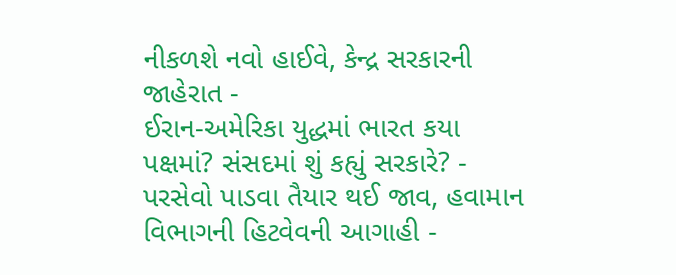નીકળશે નવો હાઈવે, કેન્દ્ર સરકારની જાહેરાત -
ઈરાન-અમેરિકા યુદ્ધમાં ભારત કયા પક્ષમાં? સંસદમાં શું કહ્યું સરકારે? -
પરસેવો પાડવા તૈયાર થઈ જાવ, હવામાન વિભાગની હિટવેવની આગાહી -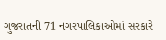ગુજરાતની 71 નગરપાલિકાઓમાં સરકારે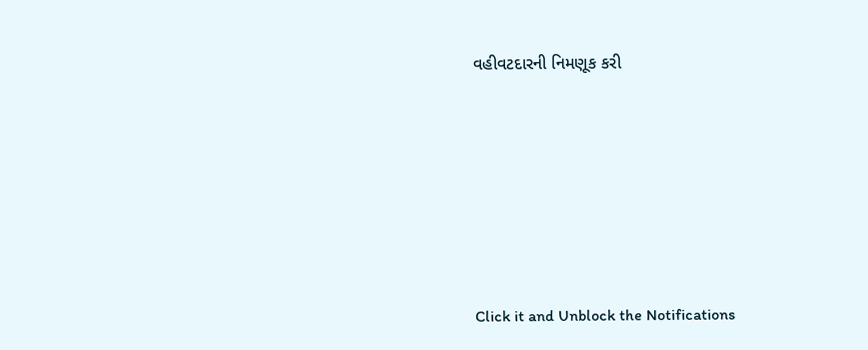વહીવટદારની નિમણૂક કરી







Click it and Unblock the Notifications